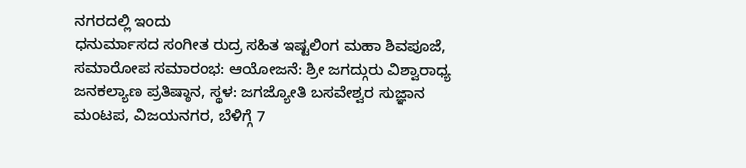ನಗರದಲ್ಲಿ ಇಂದು
ಧನುರ್ಮಾಸದ ಸಂಗೀತ ರುದ್ರ ಸಹಿತ ಇಷ್ಟಲಿಂಗ ಮಹಾ ಶಿವಪೂಜೆ, ಸಮಾರೋಪ ಸಮಾರಂಭ: ಆಯೋಜನೆ: ಶ್ರೀ ಜಗದ್ಗುರು ವಿಶ್ವಾರಾಧ್ಯ ಜನಕಲ್ಯಾಣ ಪ್ರತಿಷ್ಠಾನ, ಸ್ಥಳ: ಜಗಜ್ಯೋತಿ ಬಸವೇಶ್ವರ ಸುಜ್ಞಾನ ಮಂಟಪ, ವಿಜಯನಗರ, ಬೆಳಿಗ್ಗೆ 7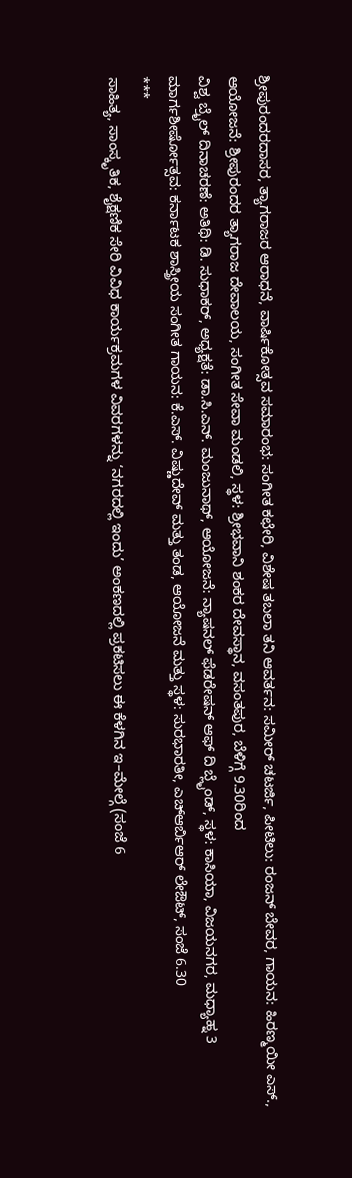ಶ್ರೀಪುರಂದರದಾಸರ, ತ್ಯಾಗರಾಜರ ಆರಾಧನೆ, ವಾರ್ಷಿಕೋತ್ಸವ ಸಮಾರಂಭ: ಸಂಗೀತ ಕಛೇರಿ, ವಿಶೇಷ ತಬಲಾ ತನಿ ಆವರ್ತನ: ಸಮೀರ್ ಚಟರ್ಜಿ, ಪೀಟಿಲು: ರಂಜನ್ ಬೇವರ, ಗಾಯನ: ಹಿರಣ್ಮಯೀ ಎಸ್., ಆಯೋಜನೆ: ಶ್ರೀಪುರಂದರ ತ್ಯಾಗರಾಜ ದೇವಾಲಯ, ಸಂಗೀತ ಸೇವಾ ಮಂಡಲಿ, ಸ್ಥಳ: ಶ್ರೀಭವಾನಿ ಶಂಕರ ದೇವಸ್ಥಾನ, ವಸಂತಪುರ, ಬೆಳಿಗ್ಗೆ 9.30ರಿಂದ
ವಿಶ್ವ ಬ್ರೈಲ್ ದಿನಾಚರಣೆ: ಅತಿಥಿ: ಡಿ. ಸುಧಾಕರ್, ಅಧ್ಯಕ್ಷತೆ: ಡಾ.ಸಿ.ಎನ್. ಮಂಜುನಾಥ್, ಆಯೋಜನೆ: ನ್ಯಾಷನಲ್ ಫೆಡರೇಷನ್ ಆಫ್ ದಿ ಬ್ಲೈಂಡ್, ಸ್ಥಳ: ಕಾಸಿಯಾ, ವಿಜಯನಗರ, ಮಧ್ಯಾಹ್ನ 3
ಮಾರ್ಗಶೀರ್ಷೋತ್ಸವ: ಕರ್ನಾಟಕ ಶಾಸ್ತ್ರೀಯ ಸಂಗೀತ ಗಾಯನ: ಕೆ.ಎಸ್. ವಿಷ್ಣುದೇವ್ ಮತ್ತು ತಂಡ, ಆಯೋಜನೆ ಮತ್ತು ಸ್ಥಳ: ಸುರಭಾರತೀ, ಎಚ್ಆರ್ಬಿಆರ್ ಲೇಔಟ್, ಸಂಜೆ 6.30
***
ಸಾಹಿತ್ಯ, ಸಾಂಸ್ಕೃತಿಕ, ಶೈಕ್ಷಣಿಕ ಸೇರಿ ವಿವಿಧ ಕಾರ್ಯಕ್ರಮಗಳ ವಿವರಗಳನ್ನು ‘ನಗರದಲ್ಲಿ ಇಂದು’ ಅಂಕಣದಲ್ಲಿ ಪ್ರಕಟಿಸಲು ಈ ಕೆಳಗಿನ ಇ–ಮೇಲ್ಗೆ (ಸಂಜೆ 6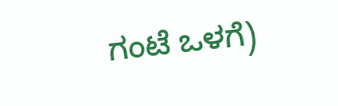ಗಂಟೆ ಒಳಗೆ)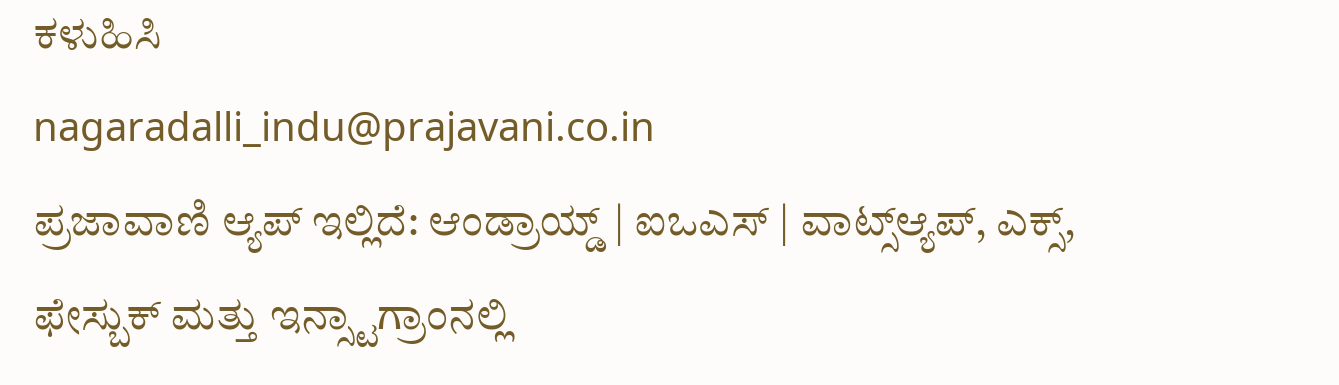ಕಳುಹಿಸಿ
nagaradalli_indu@prajavani.co.in
ಪ್ರಜಾವಾಣಿ ಆ್ಯಪ್ ಇಲ್ಲಿದೆ: ಆಂಡ್ರಾಯ್ಡ್ | ಐಒಎಸ್ | ವಾಟ್ಸ್ಆ್ಯಪ್, ಎಕ್ಸ್, ಫೇಸ್ಬುಕ್ ಮತ್ತು ಇನ್ಸ್ಟಾಗ್ರಾಂನಲ್ಲಿ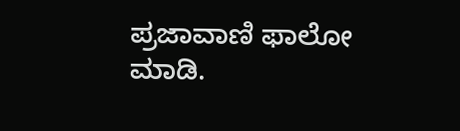ಪ್ರಜಾವಾಣಿ ಫಾಲೋ ಮಾಡಿ.